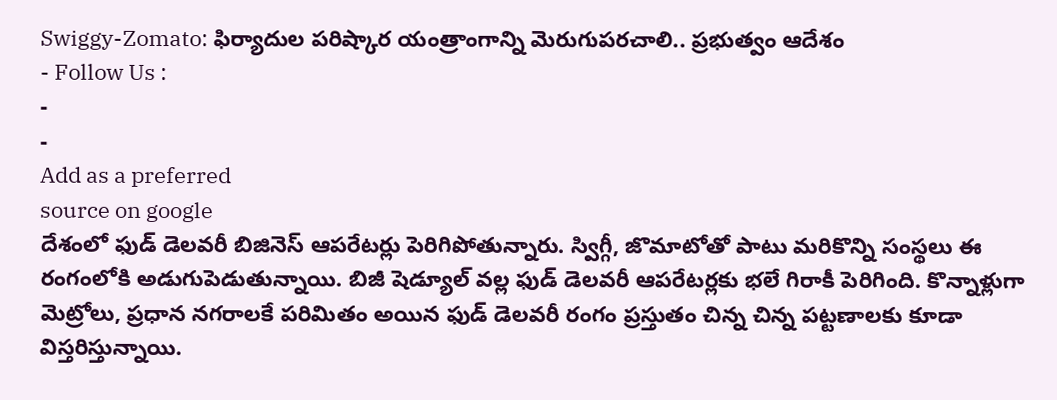Swiggy-Zomato: ఫిర్యాదుల పరిష్కార యంత్రాంగాన్ని మెరుగుపరచాలి.. ప్రభుత్వం ఆదేశం
- Follow Us :
-
-
Add as a preferred
source on google
దేశంలో ఫుడ్ డెలవరీ బిజినెస్ ఆపరేటర్లు పెరిగిపోతున్నారు. స్విగ్గీ, జొమాటోతో పాటు మరికొన్ని సంస్థలు ఈ రంగంలోకి అడుగుపెడుతున్నాయి. బిజీ షెడ్యూల్ వల్ల ఫుడ్ డెలవరీ ఆపరేటర్లకు భలే గిరాకీ పెరిగింది. కొన్నాళ్లుగా మెట్రోలు, ప్రధాన నగరాలకే పరిమితం అయిన ఫుడ్ డెలవరీ రంగం ప్రస్తుతం చిన్న చిన్న పట్టణాలకు కూడా విస్తరిస్తున్నాయి.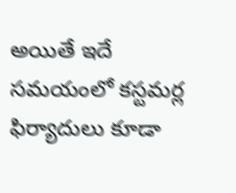అయితే ఇదే సమయంలో కస్టమర్ల ఫిర్యాదులు కూడా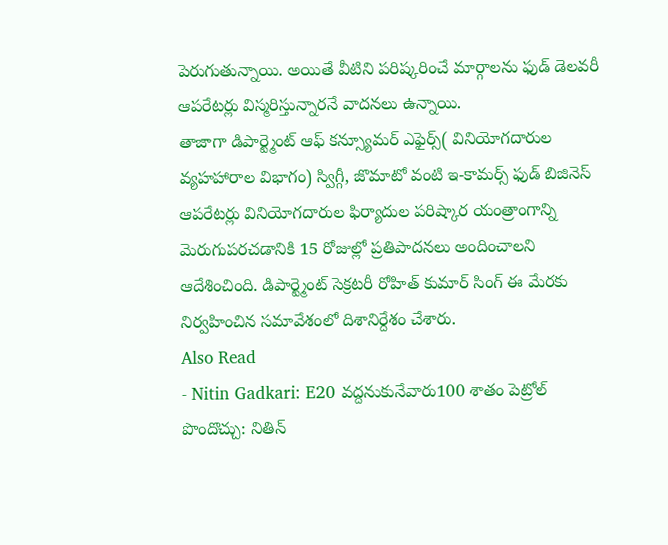పెరుగుతున్నాయి. అయితే వీటిని పరిష్కరించే మార్గాలను ఫుడ్ డెలవరీ ఆపరేటర్లు విస్మరిస్తున్నారనే వాదనలు ఉన్నాయి.
తాజాగా డిపార్ట్మెంట్ ఆఫ్ కన్స్యూమర్ ఎఫైర్స్( వినియోగదారుల వ్యహహారాల విభాగం) స్విగ్గీ, జొమాటో వంటి ఇ-కామర్స్ ఫుడ్ బిజినెస్ ఆపరేటర్లు వినియోగదారుల ఫిర్యాదుల పరిష్కార యంత్రాంగాన్ని మెరుగుపరచడానికి 15 రోజుల్లో ప్రతిపాదనలు అందించాలని ఆదేశించింది. డిపార్ట్మెంట్ సెక్రటరీ రోహిత్ కుమార్ సింగ్ ఈ మేరకు నిర్వహించిన సమావేశంలో దిశానిర్దేశం చేశారు.
Also Read
- Nitin Gadkari: E20 వద్దనుకునేవారు100 శాతం పెట్రోల్ పొందొచ్చు: నితిన్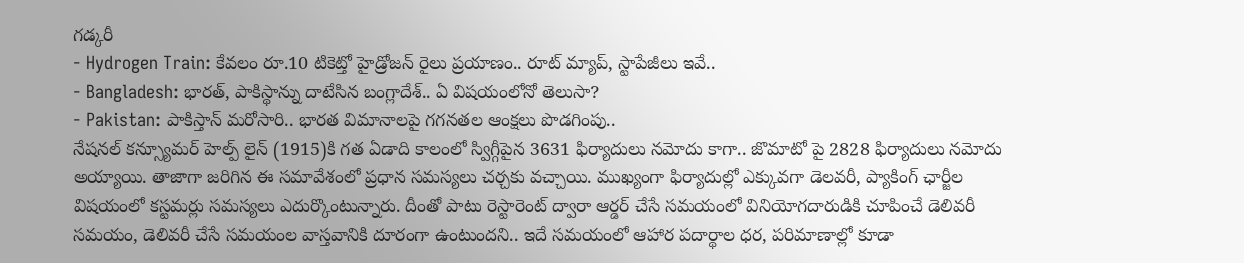గడ్కరీ
- Hydrogen Train: కేవలం రూ.10 టికెట్తో హైడ్రోజన్ రైలు ప్రయాణం.. రూట్ మ్యాప్, స్టాపేజీలు ఇవే..
- Bangladesh: భారత్, పాకిస్థాన్ను దాటేసిన బంగ్లాదేశ్.. ఏ విషయంలోనో తెలుసా?
- Pakistan: పాకిస్తాన్ మరోసారి.. భారత విమానాలపై గగనతల ఆంక్షలు పొడగింపు..
నేషనల్ కన్స్యూమర్ హెల్ప్ లైన్ (1915)కి గత ఏడాది కాలంలో స్విగ్గీపైన 3631 ఫిర్యాదులు నమోదు కాగా.. జొమాటో పై 2828 ఫిర్యాదులు నమోదు అయ్యాయి. తాజాగా జరిగిన ఈ సమావేశంలో ప్రధాన సమస్యలు చర్చకు వచ్చాయి. ముఖ్యంగా ఫిర్యాదుల్లో ఎక్కువగా డెలవరీ, ప్యాకింగ్ ఛార్జీల విషయంలో కస్టమర్లు సమస్యలు ఎదుర్కొంటున్నారు. దీంతో పాటు రెస్టారెంట్ ద్వారా ఆర్డర్ చేసే సమయంలో వినియోగదారుడికి చూపించే డెలివరీ సమయం, డెలివరీ చేసే సమయంల వాస్తవానికి దూరంగా ఉంటుందని.. ఇదే సమయంలో ఆహార పదార్థాల ధర, పరిమాణాల్లో కూడా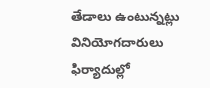తేడాలు ఉంటున్నట్లు వినియోగదారులు ఫిర్యాదుల్లో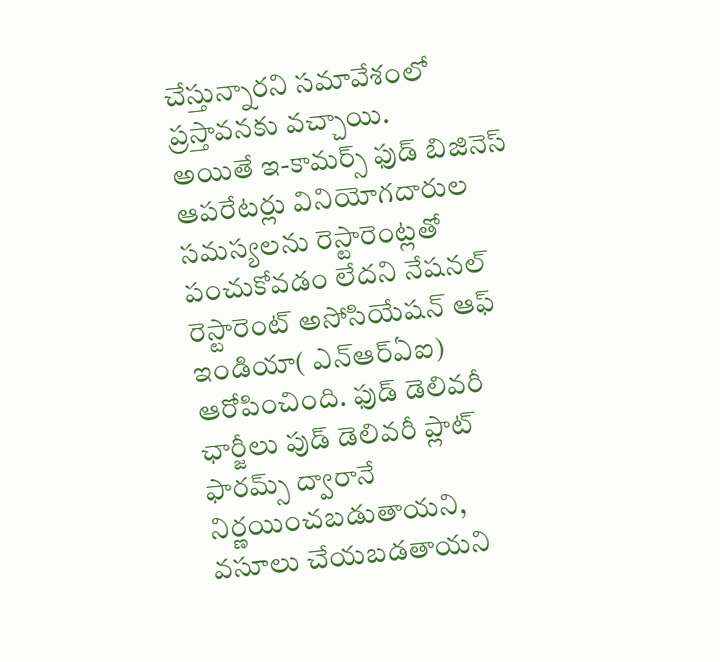చేస్తున్నారని సమావేశంలో ప్రస్తావనకు వచ్చాయి.
అయితే ఇ-కామర్స్ ఫుడ్ బిజినెస్ ఆపరేటర్లు వినియోగదారుల సమస్యలను రెస్టారెంట్లతో పంచుకోవడం లేదని నేషనల్ రెస్టారెంట్ అసోసియేషన్ ఆఫ్ ఇండియా( ఎన్ఆర్ఏఐ) ఆరోపించింది. ఫుడ్ డెలివరీ ఛార్జీలు పుడ్ డెలివరీ ప్లాట్ ఫారమ్స్ ద్వారానే నిర్ణయించబడుతాయని, వసూలు చేయబడతాయని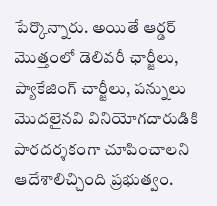పేర్కొన్నారు. అయితే ఆర్డర్ మొత్తంలో డెలివరీ ఛార్జీలు, ప్యాకేజింగ్ చార్జీలు, పన్నులు మొదలైనవి వినియోగదారుడికి పారదర్శకంగా చూపించాలని ఆదేశాలిచ్చింది ప్రభుత్వం.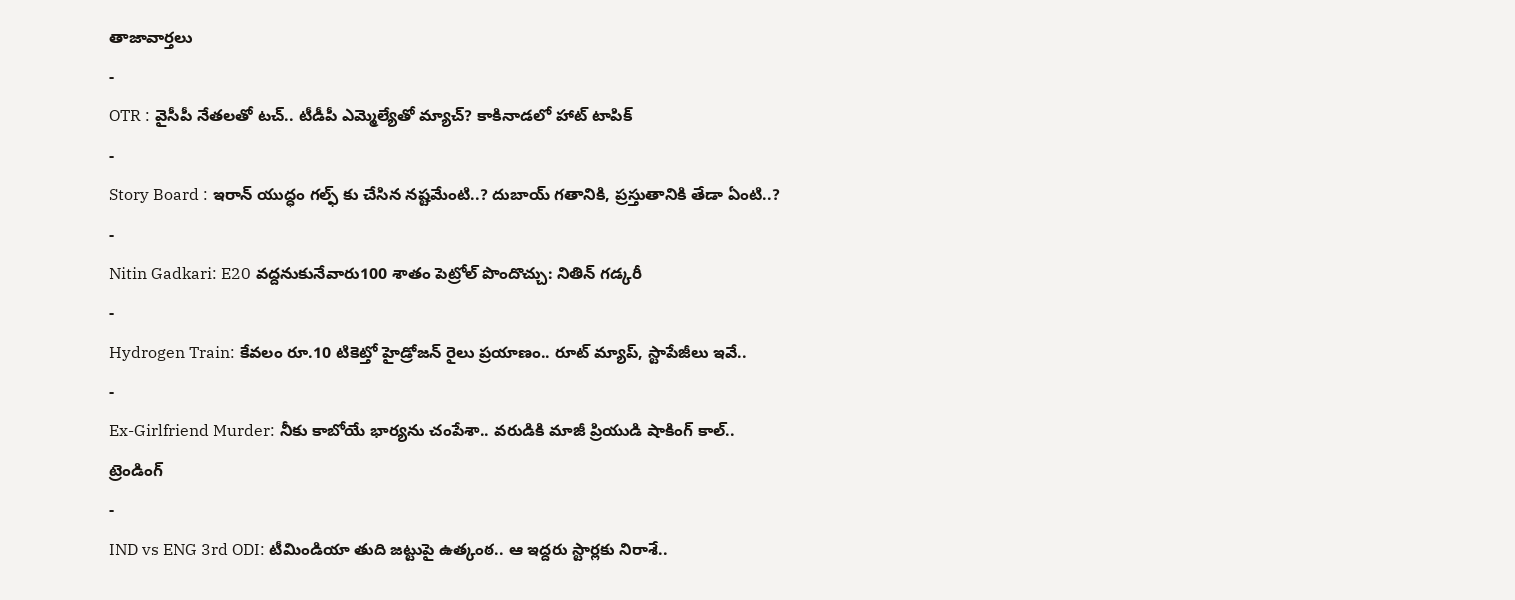తాజావార్తలు
-
OTR : వైసీపీ నేతలతో టచ్.. టీడీపీ ఎమ్మెల్యేతో మ్యాచ్? కాకినాడలో హాట్ టాపిక్
-
Story Board : ఇరాన్ యుద్ధం గల్ఫ్ కు చేసిన నష్టమేంటి..? దుబాయ్ గతానికి, ప్రస్తుతానికి తేడా ఏంటి..?
-
Nitin Gadkari: E20 వద్దనుకునేవారు100 శాతం పెట్రోల్ పొందొచ్చు: నితిన్ గడ్కరీ
-
Hydrogen Train: కేవలం రూ.10 టికెట్తో హైడ్రోజన్ రైలు ప్రయాణం.. రూట్ మ్యాప్, స్టాపేజీలు ఇవే..
-
Ex-Girlfriend Murder: నీకు కాబోయే భార్యను చంపేశా.. వరుడికి మాజీ ప్రియుడి షాకింగ్ కాల్..
ట్రెండింగ్
-
IND vs ENG 3rd ODI: టీమిండియా తుది జట్టుపై ఉత్కంఠ.. ఆ ఇద్దరు స్టార్లకు నిరాశే..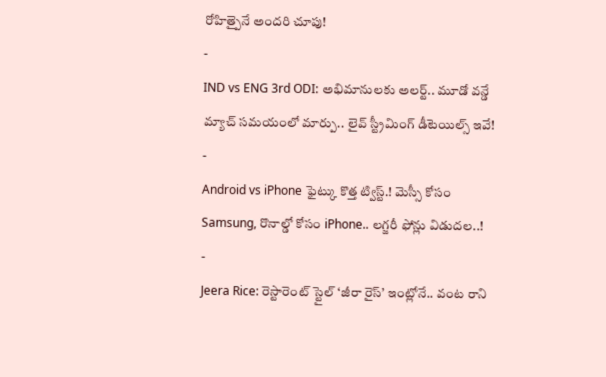రోహిత్పైనే అందరి చూపు!
-
IND vs ENG 3rd ODI: అభిమానులకు అలర్ట్.. మూడో వన్డే మ్యాచ్ సమయంలో మార్పు.. లైవ్ స్ట్రీమింగ్ డీటెయిల్స్ ఇవే!
-
Android vs iPhone ఫైట్కు కొత్త ట్విస్ట్.! మెస్సీ కోసం Samsung, రొనాల్డో కోసం iPhone.. లగ్జరీ ఫోన్లు విడుదల..!
-
Jeera Rice: రెస్టారెంట్ స్టైల్ ‘జీరా రైస్’ ఇంట్లోనే.. వంట రాని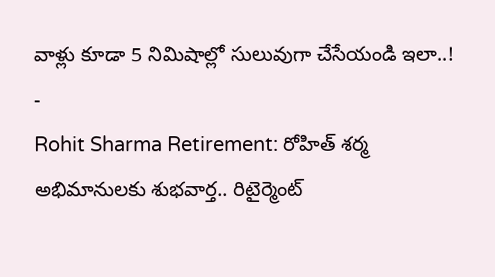వాళ్లు కూడా 5 నిమిషాల్లో సులువుగా చేసేయండి ఇలా..!
-
Rohit Sharma Retirement: రోహిత్ శర్మ అభిమానులకు శుభవార్త.. రిటైర్మెంట్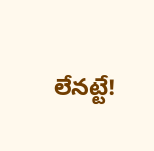లేనట్టే!